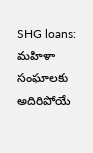SHG loans: మహిళా సంఘాలకు అదిరిపోయే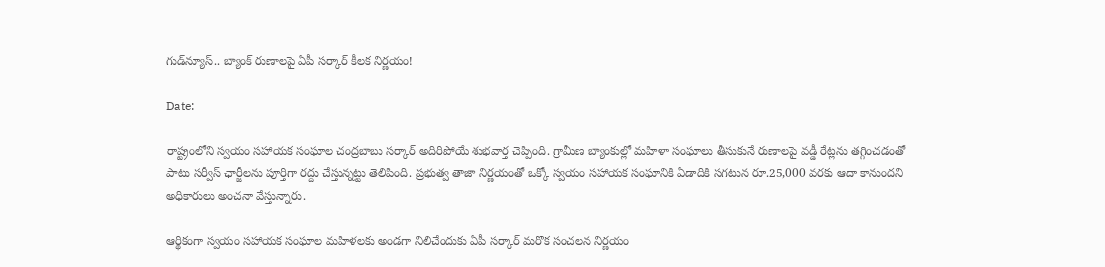గుడ్‌న్యూస్.. బ్యాంక్ రుణాలపై ఏపీ సర్కార్ కీలక నిర్ణయం!

Date:

రాష్ట్రంలోని స్వయం సహాయక సంఘాల చంద్రబాబు సర్కార్ అదిరిపోయే శుభవార్త చెప్పింది. గ్రామీణ బ్యాంకుల్లో మహిళా సంఘాలు తీసుకునే రుణాలపై వడ్డీ రేట్లను తగ్గించడంతో పాటు సర్వీస్ ఛార్జీలను పూర్తిగా రద్దు చేస్తున్నట్టు తెలిపింది. ప్రభుత్వ తాజా నిర్ణయంతో ఒక్కో స్వయం సహాయక సంఘానికి ఏడాదికి సగటున రూ.25,000 వరకు ఆదా కానుందని అధికారులు అంచనా వేస్తున్నారు.

ఆర్థికంగా స్వయం సహాయక సంఘాల మహిళలకు అండగా నిలిచేందుకు ఏపీ సర్కార్ మరొక సంచలన నిర్ణయం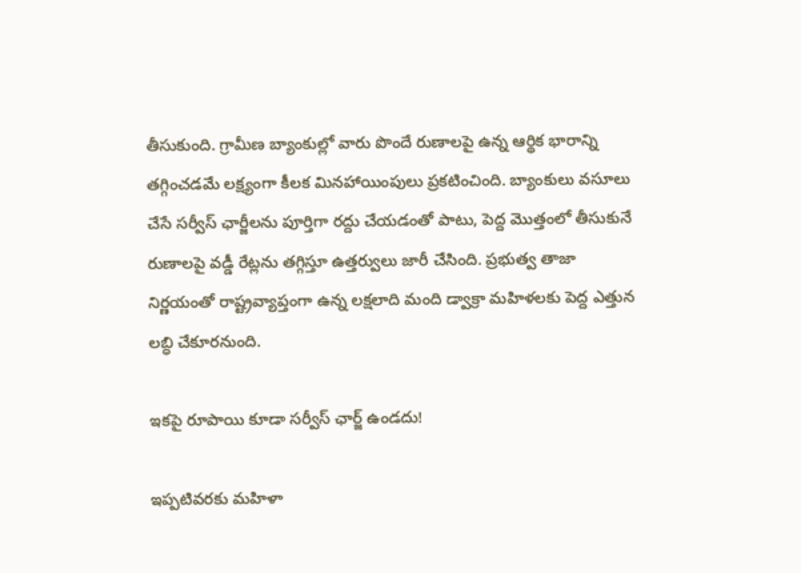తీసుకుంది. గ్రామీణ బ్యాంకుల్లో వారు పొందే రుణాలపై ఉన్న ఆర్థిక భారాన్ని తగ్గించడమే లక్ష్యంగా కీలక మినహాయింపులు ప్రకటించింది. బ్యాంకులు వసూలు చేసే సర్వీస్ ఛార్జీలను పూర్తిగా రద్దు చేయడంతో పాటు, పెద్ద మొత్తంలో తీసుకునే రుణాలపై వడ్డీ రేట్లను తగ్గిస్తూ ఉత్తర్వులు జారీ చేసింది. ప్రభుత్వ తాజా నిర్ణయంతో రాష్ట్రవ్యాప్తంగా ఉన్న లక్షలాది మంది డ్వాక్రా మహిళలకు పెద్ద ఎత్తున లబ్ధి చేకూరనుంది.

ఇకపై రూపాయి కూడా సర్వీస్ ఛార్జ్ ఉండదు!

ఇప్పటివరకు మహిళా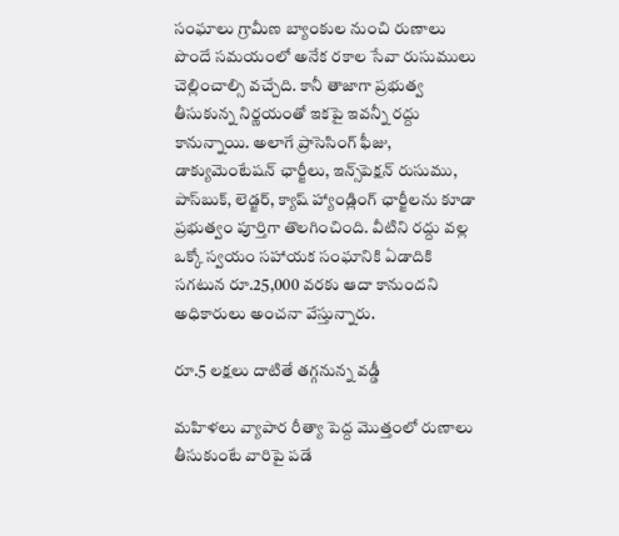సంఘాలు గ్రామీణ బ్యాంకుల నుంచి రుణాలు పొందే సమయంలో అనేక రకాల సేవా రుసుములు చెల్లించాల్సి వచ్చేది. కానీ తాజాగా ప్రభుత్వ తీసుకున్న నిర్ణయంతో ఇకపై ఇవన్నీ రద్దు కానున్నాయి. అలాగే ప్రాసెసింగ్ ఫీజు, డాక్యుమెంటేషన్ ఛార్జీలు, ఇన్స్‌పెక్షన్ రుసుము, పాస్‌బుక్, లెడ్జర్, క్యాష్ హ్యాండ్లింగ్ ఛార్జీలను కూడా ప్రభుత్వం పూర్తిగా తొలగించింది. వీటిని రద్దు వల్ల ఒక్కో స్వయం సహాయక సంఘానికి ఏడాదికి సగటున రూ.25,000 వరకు ఆదా కానుందని అధికారులు అంచనా వేస్తున్నారు.

రూ.5 లక్షలు దాటితే తగ్గనున్న వడ్డీ

మహిళలు వ్యాపార రీత్యా పెద్ద మొత్తంలో రుణాలు తీసుకుంటే వారిపై పడే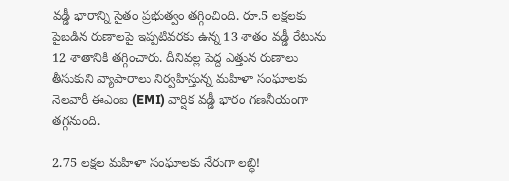వడ్డీ భారాన్ని సైతం ప్రభుత్వం తగ్గించింది. రూ.5 లక్షలకు పైబడిన రుణాలపై ఇప్పటివరకు ఉన్న 13 శాతం వడ్డీ రేటును 12 శాతానికి తగ్గించారు. దీనివల్ల పెద్ద ఎత్తున రుణాలు తీసుకుని వ్యాపారాలు నిర్వహిస్తున్న మహిళా సంఘాలకు నెలవారీ ఈఎంఐ (EMI) వార్షిక వడ్డీ భారం గణనీయంగా తగ్గనుంది.

2.75 లక్షల మహిళా సంఘాలకు నేరుగా లబ్ధి!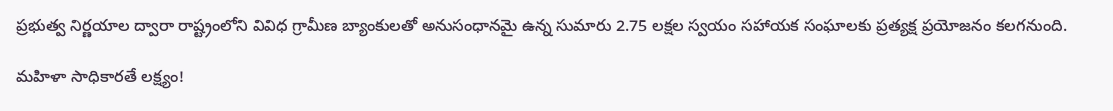ప్రభుత్వ నిర్ణయాల ద్వారా రాష్ట్రంలోని వివిధ గ్రామీణ బ్యాంకులతో అనుసంధానమై ఉన్న సుమారు 2.75 లక్షల స్వయం సహాయక సంఘాలకు ప్రత్యక్ష ప్రయోజనం కలగనుంది.

మహిళా సాధికారతే లక్ష్యం!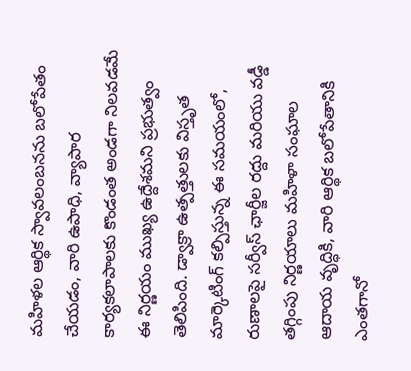మహిళల ఆర్థిక స్వావలంబనను బలోపేతం చేయడం, వారి ఉపాధి, వ్యాపార కార్యకలాపాలకు కొండంత అండగా నిలవడమే ఈ నిర్ణయం ముఖ్య ఉద్దేశమని ప్రభుత్వం తెలిపింది. డ్వాక్రా ఉత్పత్తులకు విస్తృత మార్కెటింగ్ కల్పిస్తున్న ఈ సమయంలో, రుణాలపై సర్వీస్ ఛార్జీల రద్దు మరియు వడ్డీ తగ్గింపు నిర్ణయాలు మహిళా సంఘాల ఆదాయ వృద్ధికి, వారి ఆర్థిక బలోపేతానికి ఎంతగానో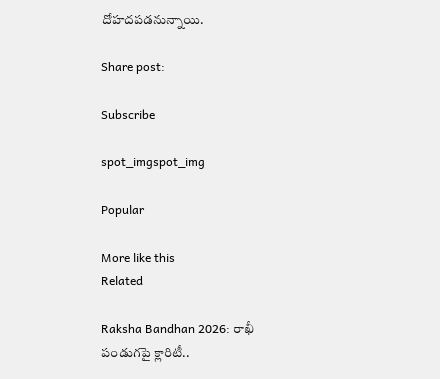దోహదపడనున్నాయి.

Share post:

Subscribe

spot_imgspot_img

Popular

More like this
Related

Raksha Bandhan 2026: రాఖీ పండుగపై క్లారిటీ..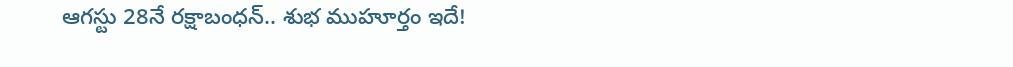ఆగస్టు 28నే రక్షాబంధన్‌.. శుభ ముహూర్తం ఇదే!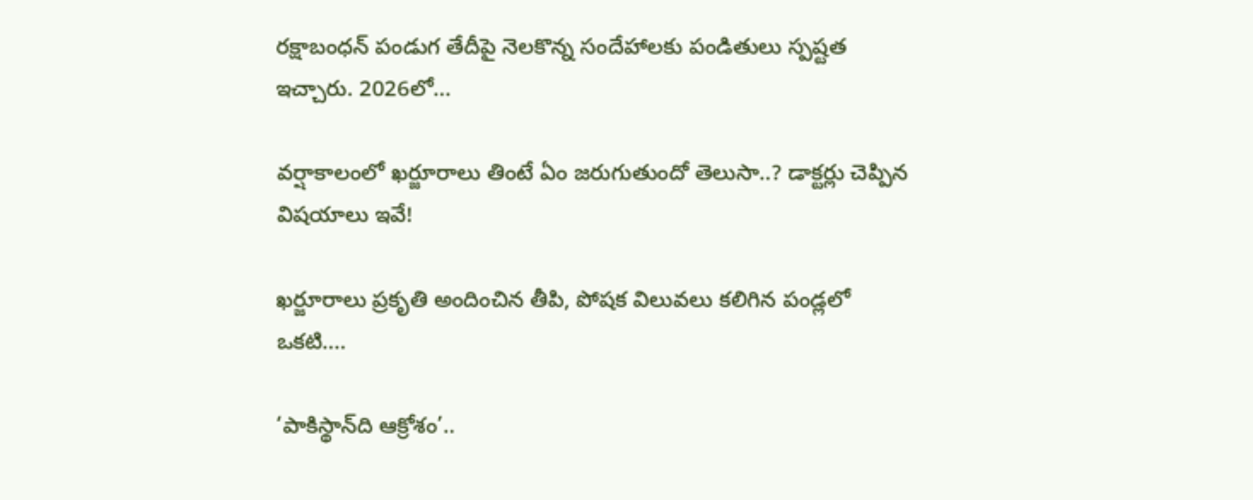రక్షాబంధన్‌ పండుగ తేదీపై నెలకొన్న సందేహాలకు పండితులు స్పష్టత ఇచ్చారు. 2026లో...

వర్షాకాలంలో ఖర్జూరాలు తింటే ఏం జరుగుతుందో తెలుసా..? డాక్టర్లు చెప్పిన విషయాలు ఇవే!

ఖర్జూరాలు ప్రకృతి అందించిన తీపి, పోషక విలువలు కలిగిన పండ్లలో ఒకటి....

‘పాకిస్థాన్‌ది ఆక్రోశం’..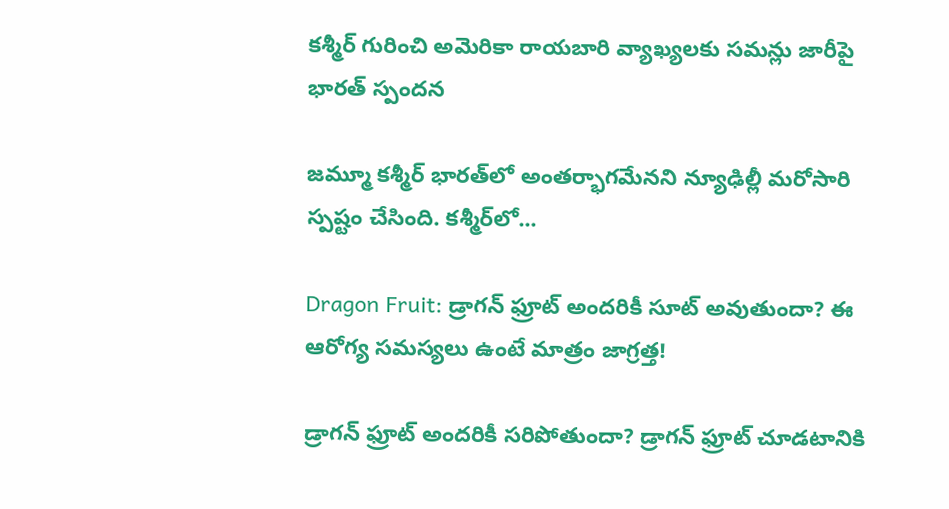కశ్మీర్‌ గురించి అమెరికా రాయబారి వ్యాఖ్యలకు సమన్లు జారీపై భారత్ స్పందన

జమ్మూ కశ్మీర్‌ భారత్‌లో అంతర్భాగమేనని న్యూఢిల్లీ మరోసారి స్పష్టం చేసింది. కశ్మీర్‌లో...

Dragon Fruit: డ్రాగన్ ఫ్రూట్ అందరికీ సూట్ అవుతుందా? ఈ ఆరోగ్య సమస్యలు ఉంటే మాత్రం జాగ్రత్త!

డ్రాగన్ ఫ్రూట్ అందరికీ సరిపోతుందా? డ్రాగన్ ఫ్రూట్‌ చూడటానికి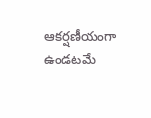ఆకర్షణీయంగా ఉండటమే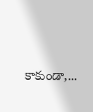కాకుండా,...